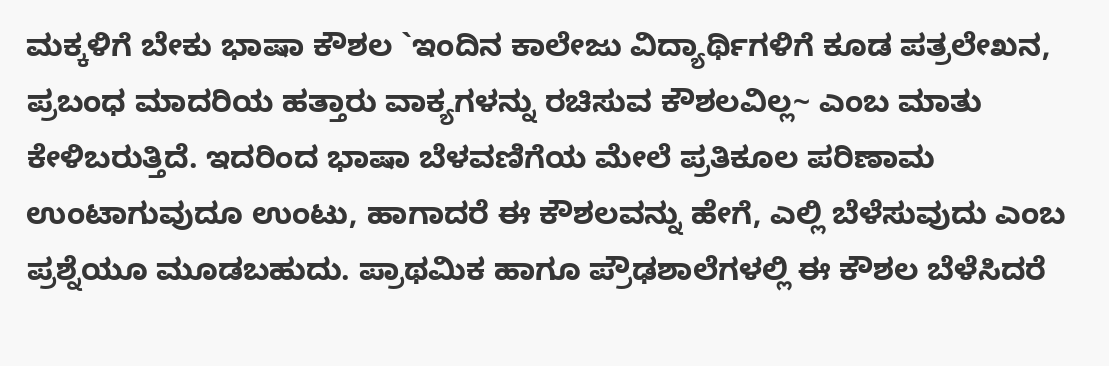ಮಕ್ಕಳಿಗೆ ಬೇಕು ಭಾಷಾ ಕೌಶಲ `ಇಂದಿನ ಕಾಲೇಜು ವಿದ್ಯಾರ್ಥಿಗಳಿಗೆ ಕೂಡ ಪತ್ರಲೇಖನ, ಪ್ರಬಂಧ ಮಾದರಿಯ ಹತ್ತಾರು ವಾಕ್ಯಗಳನ್ನು ರಚಿಸುವ ಕೌಶಲವಿಲ್ಲ~ ಎಂಬ ಮಾತು ಕೇಳಿಬರುತ್ತಿದೆ. ಇದರಿಂದ ಭಾಷಾ ಬೆಳವಣಿಗೆಯ ಮೇಲೆ ಪ್ರತಿಕೂಲ ಪರಿಣಾಮ ಉಂಟಾಗುವುದೂ ಉಂಟು, ಹಾಗಾದರೆ ಈ ಕೌಶಲವನ್ನು ಹೇಗೆ, ಎಲ್ಲಿ ಬೆಳೆಸುವುದು ಎಂಬ ಪ್ರಶ್ನೆಯೂ ಮೂಡಬಹುದು. ಪ್ರಾಥಮಿಕ ಹಾಗೂ ಪ್ರೌಢಶಾಲೆಗಳಲ್ಲಿ ಈ ಕೌಶಲ ಬೆಳೆಸಿದರೆ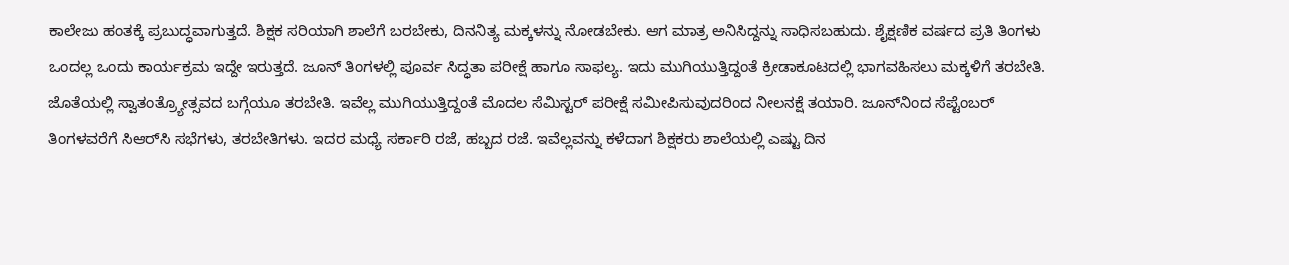ಕಾಲೇಜು ಹಂತಕ್ಕೆ ಪ್ರಬುದ್ಧವಾಗುತ್ತದೆ. ಶಿಕ್ಷಕ ಸರಿಯಾಗಿ ಶಾಲೆಗೆ ಬರಬೇಕು, ದಿನನಿತ್ಯ ಮಕ್ಕಳನ್ನು ನೋಡಬೇಕು. ಆಗ ಮಾತ್ರ ಅನಿಸಿದ್ದನ್ನು ಸಾಧಿಸಬಹುದು. ಶೈಕ್ಷಣಿಕ ವರ್ಷದ ಪ್ರತಿ ತಿಂಗಳು ಒಂದಲ್ಲ ಒಂದು ಕಾರ್ಯಕ್ರಮ ಇದ್ದೇ ಇರುತ್ತದೆ. ಜೂನ್ ತಿಂಗಳಲ್ಲಿ ಪೂರ್ವ ಸಿದ್ಧತಾ ಪರೀಕ್ಷೆ ಹಾಗೂ ಸಾಫಲ್ಯ. ಇದು ಮುಗಿಯುತ್ತಿದ್ದಂತೆ ಕ್ರೀಡಾಕೂಟದಲ್ಲಿ ಭಾಗವಹಿಸಲು ಮಕ್ಕಳಿಗೆ ತರಬೇತಿ. ಜೊತೆಯಲ್ಲಿ ಸ್ವಾತಂತ್ರ್ಯೋತ್ಸವದ ಬಗ್ಗೆಯೂ ತರಬೇತಿ. ಇವೆಲ್ಲ ಮುಗಿಯುತ್ತಿದ್ದಂತೆ ಮೊದಲ ಸೆಮಿಸ್ಟರ್ ಪರೀಕ್ಷೆ ಸಮೀಪಿಸುವುದರಿಂದ ನೀಲನಕ್ಷೆ ತಯಾರಿ. ಜೂನ್‌ನಿಂದ ಸೆಪ್ಟೆಂಬರ್ ತಿಂಗಳವರೆಗೆ ಸಿಆರ್‌ಸಿ ಸಭೆಗಳು, ತರಬೇತಿಗಳು. ಇದರ ಮಧ್ಯೆ ಸರ್ಕಾರಿ ರಜೆ, ಹಬ್ಬದ ರಜೆ. ಇವೆಲ್ಲವನ್ನು ಕಳೆದಾಗ ಶಿಕ್ಷಕರು ಶಾಲೆಯಲ್ಲಿ ಎಷ್ಟು ದಿನ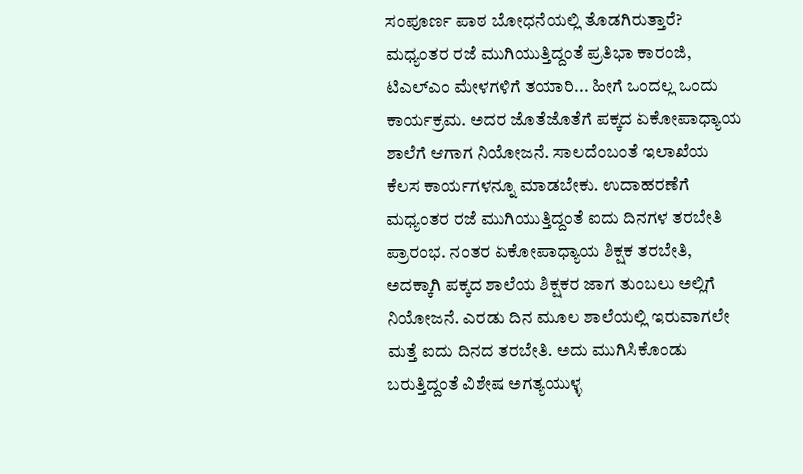ಸಂಪೂರ್ಣ ಪಾಠ ಬೋಧನೆಯಲ್ಲಿ ತೊಡಗಿರುತ್ತಾರೆ? ಮಧ್ಯಂತರ ರಜೆ ಮುಗಿಯುತ್ತಿದ್ದಂತೆ ಪ್ರತಿಭಾ ಕಾರಂಜಿ, ಟಿಎಲ್‌ಎಂ ಮೇಳಗಳಿಗೆ ತಯಾರಿ... ಹೀಗೆ ಒಂದಲ್ಲ ಒಂದು ಕಾರ್ಯಕ್ರಮ. ಅದರ ಜೊತೆಜೊತೆಗೆ ಪಕ್ಕದ ಏಕೋಪಾಧ್ಯಾಯ ಶಾಲೆಗೆ ಆಗಾಗ ನಿಯೋಜನೆ. ಸಾಲದೆಂಬಂತೆ ಇಲಾಖೆಯ ಕೆಲಸ ಕಾರ್ಯಗಳನ್ನೂ ಮಾಡಬೇಕು. ಉದಾಹರಣೆಗೆ ಮಧ್ಯಂತರ ರಜೆ ಮುಗಿಯುತ್ತಿದ್ದಂತೆ ಐದು ದಿನಗಳ ತರಬೇತಿ ಪ್ರಾರಂಭ. ನಂತರ ಏಕೋಪಾಧ್ಯಾಯ ಶಿಕ್ಷಕ ತರಬೇತಿ, ಅದಕ್ಕಾಗಿ ಪಕ್ಕದ ಶಾಲೆಯ ಶಿಕ್ಷಕರ ಜಾಗ ತುಂಬಲು ಅಲ್ಲಿಗೆ ನಿಯೋಜನೆ. ಎರಡು ದಿನ ಮೂಲ ಶಾಲೆಯಲ್ಲಿ ಇರುವಾಗಲೇ ಮತ್ತೆ ಐದು ದಿನದ ತರಬೇತಿ. ಅದು ಮುಗಿಸಿಕೊಂಡು ಬರುತ್ತಿದ್ದಂತೆ ವಿಶೇಷ ಅಗತ್ಯಯುಳ್ಳ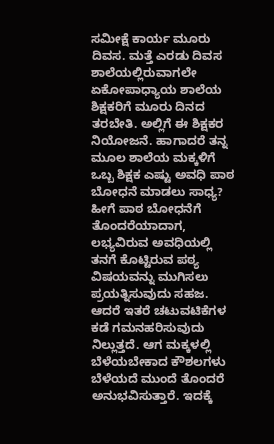ಸಮೀಕ್ಷೆ ಕಾರ್ಯ ಮೂರು ದಿವಸ. ಮತ್ತೆ ಎರಡು ದಿವಸ ಶಾಲೆಯಲ್ಲಿರುವಾಗಲೇ ಏಕೋಪಾಧ್ಯಾಯ ಶಾಲೆಯ ಶಿಕ್ಷಕರಿಗೆ ಮೂರು ದಿನದ ತರಬೇತಿ. ಅಲ್ಲಿಗೆ ಈ ಶಿಕ್ಷಕರ ನಿಯೋಜನೆ. ಹಾಗಾದರೆ ತನ್ನ ಮೂಲ ಶಾಲೆಯ ಮಕ್ಕಳಿಗೆ ಒಬ್ಬ ಶಿಕ್ಷಕ ಎಷ್ಟು ಅವಧಿ ಪಾಠ ಬೋಧನೆ ಮಾಡಲು ಸಾಧ್ಯ? ಹೀಗೆ ಪಾಠ ಬೋಧನೆಗೆ ತೊಂದರೆಯಾದಾಗ, ಲಭ್ಯವಿರುವ ಅವಧಿಯಲ್ಲಿ ತನಗೆ ಕೊಟ್ಟಿರುವ ಪಠ್ಯ ವಿಷಯವನ್ನು ಮುಗಿಸಲು ಪ್ರಯತ್ನಿಸುವುದು ಸಹಜ. ಆದರೆ ಇತರೆ ಚಟುವಟಿಕೆಗಳ ಕಡೆ ಗಮನಹರಿಸುವುದು ನಿಲ್ಲುತ್ತದೆ. ಆಗ ಮಕ್ಕಳಲ್ಲಿ ಬೆಳೆಯಬೇಕಾದ ಕೌಶಲಗಳು ಬೆಳೆಯದೆ ಮುಂದೆ ತೊಂದರೆ ಅನುಭವಿಸುತ್ತಾರೆ. ಇದಕ್ಕೆ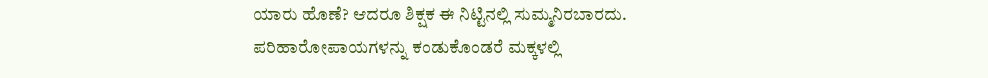ಯಾರು ಹೊಣೆ? ಆದರೂ ಶಿಕ್ಷಕ ಈ ನಿಟ್ಟಿನಲ್ಲಿ ಸುಮ್ಮನಿರಬಾರದು. ಪರಿಹಾರೋಪಾಯಗಳನ್ನು ಕಂಡುಕೊಂಡರೆ ಮಕ್ಕಳಲ್ಲಿ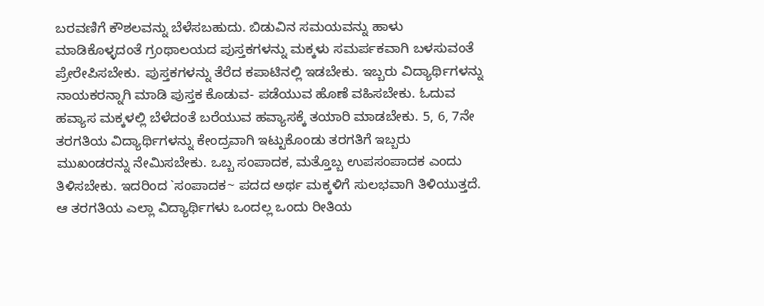ಬರವಣಿಗೆ ಕೌಶಲವನ್ನು ಬೆಳೆಸಬಹುದು. ಬಿಡುವಿನ ಸಮಯವನ್ನು ಹಾಳು ಮಾಡಿಕೊಳ್ಳದಂತೆ ಗ್ರಂಥಾಲಯದ ಪುಸ್ತಕಗಳನ್ನು ಮಕ್ಕಳು ಸಮರ್ಪಕವಾಗಿ ಬಳಸುವಂತೆ ಪ್ರೇರೇಪಿಸಬೇಕು. ಪುಸ್ತಕಗಳನ್ನು ತೆರೆದ ಕಪಾಟಿನಲ್ಲಿ ಇಡಬೇಕು. ಇಬ್ಬರು ವಿದ್ಯಾರ್ಥಿಗಳನ್ನು ನಾಯಕರನ್ನಾಗಿ ಮಾಡಿ ಪುಸ್ತಕ ಕೊಡುವ- ಪಡೆಯುವ ಹೊಣೆ ವಹಿಸಬೇಕು. ಓದುವ ಹವ್ಯಾಸ ಮಕ್ಕಳಲ್ಲಿ ಬೆಳೆದಂತೆ ಬರೆಯುವ ಹವ್ಯಾಸಕ್ಕೆ ತಯಾರಿ ಮಾಡಬೇಕು. 5, 6, 7ನೇ ತರಗತಿಯ ವಿದ್ಯಾರ್ಥಿಗಳನ್ನು ಕೇಂದ್ರವಾಗಿ ಇಟ್ಟುಕೊಂಡು ತರಗತಿಗೆ ಇಬ್ಬರು ಮುಖಂಡರನ್ನು ನೇಮಿಸಬೇಕು. ಒಬ್ಬ ಸಂಪಾದಕ, ಮತ್ತೊಬ್ಬ ಉಪಸಂಪಾದಕ ಎಂದು ತಿಳಿಸಬೇಕು. ಇದರಿಂದ `ಸಂಪಾದಕ~ ಪದದ ಅರ್ಥ ಮಕ್ಕಳಿಗೆ ಸುಲಭವಾಗಿ ತಿಳಿಯುತ್ತದೆ. ಆ ತರಗತಿಯ ಎಲ್ಲಾ ವಿದ್ಯಾರ್ಥಿಗಳು ಒಂದಲ್ಲ ಒಂದು ರೀತಿಯ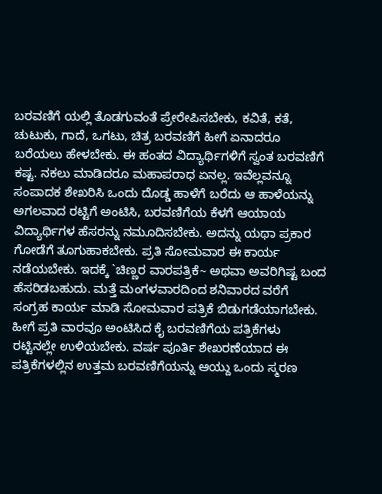ಬರವಣಿಗೆ ಯಲ್ಲಿ ತೊಡಗುವಂತೆ ಪ್ರೇರೇಪಿಸಬೇಕು, ಕವಿತೆ, ಕತೆ, ಚುಟುಕು, ಗಾದೆ, ಒಗಟು, ಚಿತ್ರ ಬರವಣಿಗೆ ಹೀಗೆ ಏನಾದರೂ ಬರೆಯಲು ಹೇಳಬೇಕು. ಈ ಹಂತದ ವಿದ್ಯಾರ್ಥಿಗಳಿಗೆ ಸ್ವಂತ ಬರವಣಿಗೆ ಕಷ್ಟ. ನಕಲು ಮಾಡಿದರೂ ಮಹಾಪರಾಧ ಏನಲ್ಲ. ಇವೆಲ್ಲವನ್ನೂ ಸಂಪಾದಕ ಶೇಖರಿಸಿ ಒಂದು ದೊಡ್ಡ ಹಾಳೆಗೆ ಬರೆದು ಆ ಹಾಳೆಯನ್ನು ಅಗಲವಾದ ರಟ್ಟಿಗೆ ಅಂಟಿಸಿ, ಬರವಣಿಗೆಯ ಕೆಳಗೆ ಆಯಾಯ ವಿದ್ಯಾರ್ಥಿಗಳ ಹೆಸರನ್ನು ನಮೂದಿಸಬೇಕು. ಅದನ್ನು ಯಥಾ ಪ್ರಕಾರ ಗೋಡೆಗೆ ತೂಗುಹಾಕಬೇಕು. ಪ್ರತಿ ಸೋಮವಾರ ಈ ಕಾರ್ಯ ನಡೆಯಬೇಕು. ಇದಕ್ಕೆ `ಚಿಣ್ಣರ ವಾರಪತ್ರಿಕೆ~ ಅಥವಾ ಅವರಿಗಿಷ್ಟ ಬಂದ ಹೆಸರಿಡಬಹುದು. ಮತ್ತೆ ಮಂಗಳವಾರದಿಂದ ಶನಿವಾರದ ವರೆಗೆ ಸಂಗ್ರಹ ಕಾರ್ಯ ಮಾಡಿ ಸೋಮವಾರ ಪತ್ರಿಕೆ ಬಿಡುಗಡೆಯಾಗಬೇಕು. ಹೀಗೆ ಪ್ರತಿ ವಾರವೂ ಅಂಟಿಸಿದ ಕೈ ಬರವಣಿಗೆಯ ಪತ್ರಿಕೆಗಳು ರಟ್ಟಿನಲ್ಲೇ ಉಳಿಯಬೇಕು. ವರ್ಷ ಪೂರ್ತಿ ಶೇಖರಣೆಯಾದ ಈ ಪತ್ರಿಕೆಗಳಲ್ಲಿನ ಉತ್ತಮ ಬರವಣಿಗೆಯನ್ನು ಆಯ್ದು ಒಂದು ಸ್ಮರಣ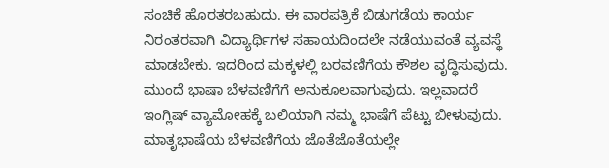ಸಂಚಿಕೆ ಹೊರತರಬಹುದು. ಈ ವಾರಪತ್ರಿಕೆ ಬಿಡುಗಡೆಯ ಕಾರ್ಯ ನಿರಂತರವಾಗಿ ವಿದ್ಯಾರ್ಥಿಗಳ ಸಹಾಯದಿಂದಲೇ ನಡೆಯುವಂತೆ ವ್ಯವಸ್ಥೆ ಮಾಡಬೇಕು. ಇದರಿಂದ ಮಕ್ಕಳಲ್ಲಿ ಬರವಣಿಗೆಯ ಕೌಶಲ ವೃದ್ಧಿಸುವುದು. ಮುಂದೆ ಭಾಷಾ ಬೆಳವಣಿಗೆಗೆ ಅನುಕೂಲವಾಗುವುದು. ಇಲ್ಲವಾದರೆ ಇಂಗ್ಲಿಷ್ ವ್ಯಾಮೋಹಕ್ಕೆ ಬಲಿಯಾಗಿ ನಮ್ಮ ಭಾಷೆಗೆ ಪೆಟ್ಟು ಬೀಳುವುದು. ಮಾತೃಭಾಷೆಯ ಬೆಳವಣಿಗೆಯ ಜೊತೆಜೊತೆಯಲ್ಲೇ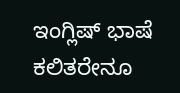ಇಂಗ್ಲಿಷ್ ಭಾಷೆ ಕಲಿತರೇನೂ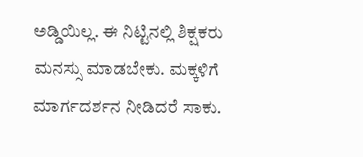ಅಡ್ಡಿಯಿಲ್ಲ. ಈ ನಿಟ್ಟಿನಲ್ಲಿ ಶಿಕ್ಷಕರು ಮನಸ್ಸು ಮಾಡಬೇಕು. ಮಕ್ಕಳಿಗೆ ಮಾರ್ಗದರ್ಶನ ನೀಡಿದರೆ ಸಾಕು.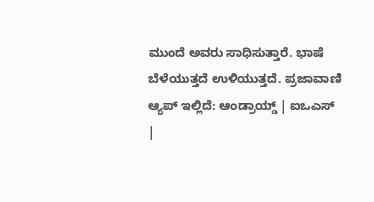ಮುಂದೆ ಅವರು ಸಾಧಿಸುತ್ತಾರೆ. ಭಾಷೆ ಬೆಳೆಯುತ್ತದೆ ಉಳಿಯುತ್ತದೆ. ಪ್ರಜಾವಾಣಿ ಆ್ಯಪ್ ಇಲ್ಲಿದೆ: ಆಂಡ್ರಾಯ್ಡ್ | ಐಒಎಸ್ |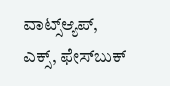ವಾಟ್ಸ್ಆ್ಯಪ್, ಎಕ್ಸ್, ಫೇಸ್‌ಬುಕ್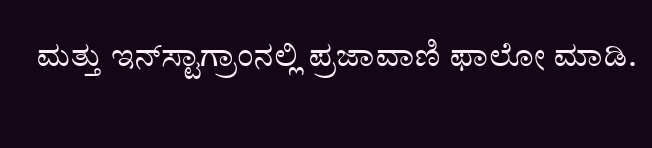ಮತ್ತು ಇನ್‌ಸ್ಟಾಗ್ರಾಂನಲ್ಲಿ ಪ್ರಜಾವಾಣಿ ಫಾಲೋ ಮಾಡಿ.